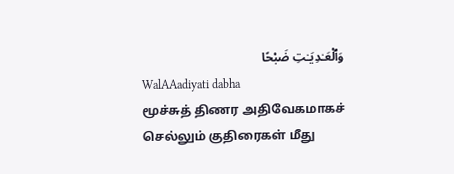وَٱلْعَـٰدِيَـٰتِ ضَبْحًا
WalAAadiyati dabha
மூச்சுத் திணர அதிவேகமாகச் செல்லும் குதிரைகள் மீது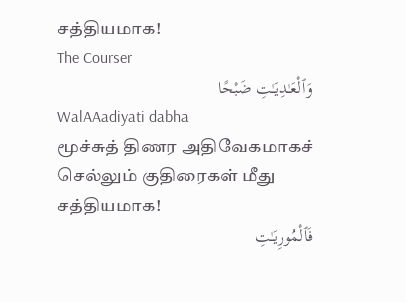சத்தியமாக!
The Courser
وَٱلْعَـٰدِيَـٰتِ ضَبْحًا
WalAAadiyati dabha
மூச்சுத் திணர அதிவேகமாகச் செல்லும் குதிரைகள் மீது சத்தியமாக!
فَٱلْمُورِيَـٰتِ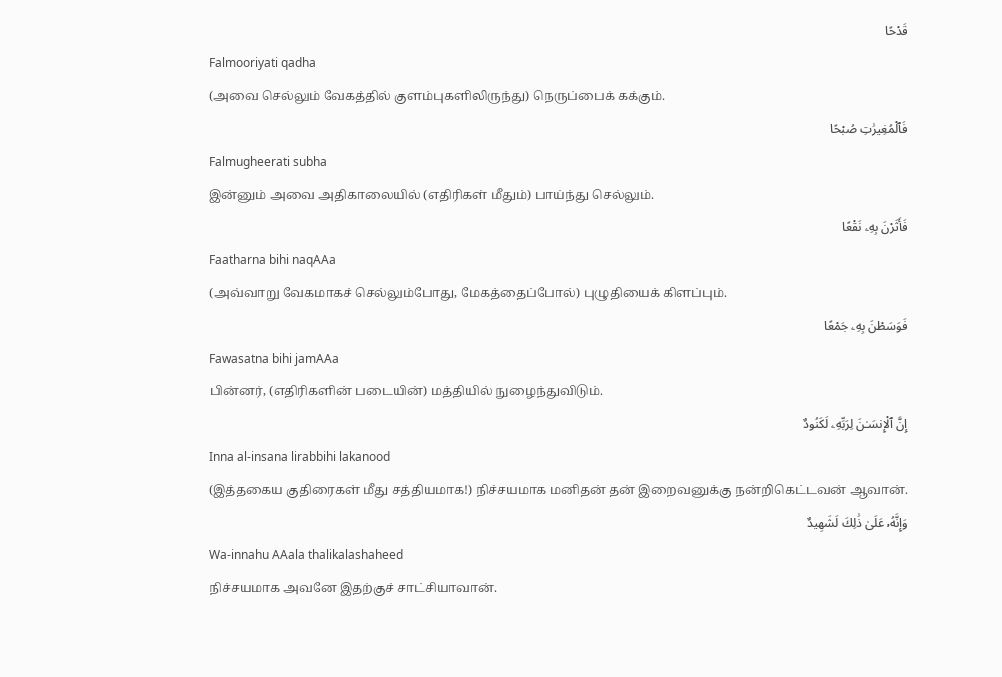قَدْحًا
Falmooriyati qadha
(அவை செல்லும் வேகத்தில் குளம்புகளிலிருந்து) நெருப்பைக் கக்கும்.
فَٱلْمُغِيرَٰتِ صُبْحًا
Falmugheerati subha
இன்னும் அவை அதிகாலையில் (எதிரிகள் மீதும்) பாய்ந்து செல்லும்.
فَأَثَرْنَ بِهِۦ نَقْعًا
Faatharna bihi naqAAa
(அவ்வாறு வேகமாகச் செல்லும்போது, மேகத்தைப்போல்) புழுதியைக் கிளப்பும்.
فَوَسَطْنَ بِهِۦ جَمْعًا
Fawasatna bihi jamAAa
பின்னர், (எதிரிகளின் படையின்) மத்தியில் நுழைந்துவிடும்.
إِنَّ ٱلْإِنسَـٰنَ لِرَبِّهِۦ لَكَنُودٌ
Inna al-insana lirabbihi lakanood
(இத்தகைய குதிரைகள் மீது சத்தியமாக!) நிச்சயமாக மனிதன் தன் இறைவனுக்கு நன்றிகெட்டவன் ஆவான்.
وَإِنَّهُۥ عَلَىٰ ذَٰلِكَ لَشَهِيدٌ
Wa-innahu AAala thalikalashaheed
நிச்சயமாக அவனே இதற்குச் சாட்சியாவான்.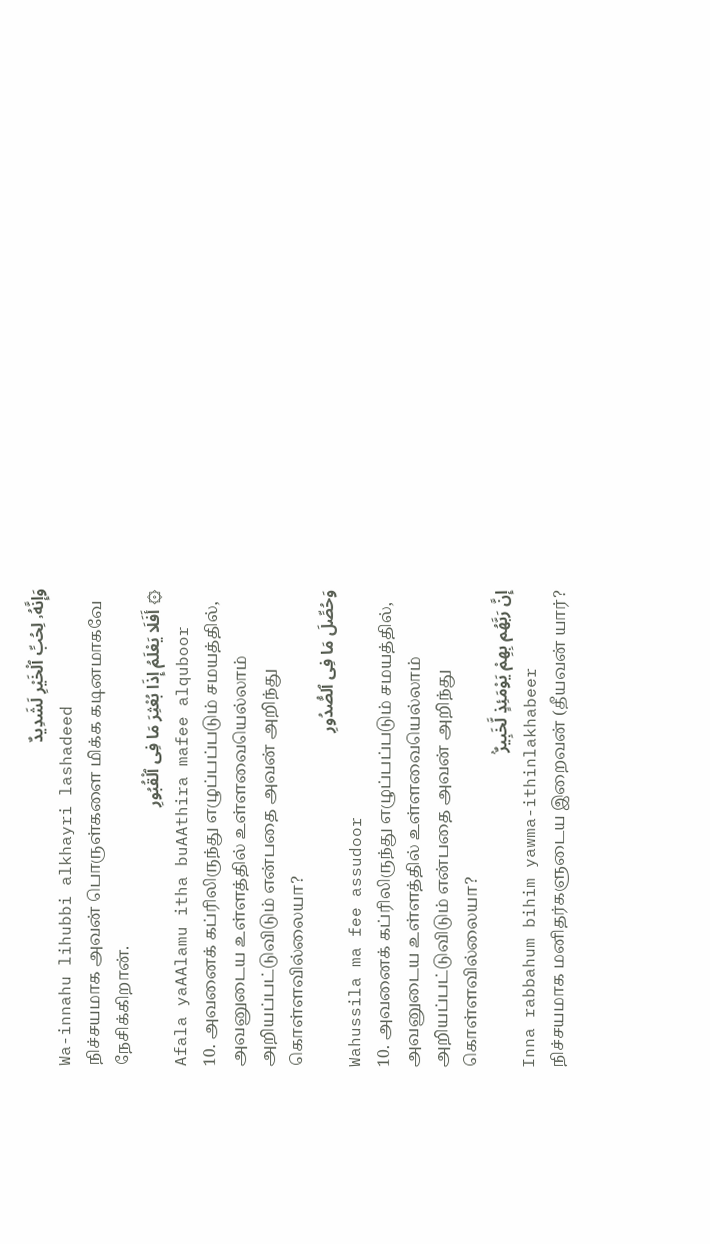وَإِنَّهُۥ لِحُبِّ ٱلْخَيْرِ لَشَدِيدٌ
Wa-innahu lihubbi alkhayri lashadeed
நிச்சயமாக அவன் பொருள்களை மிக்க கடினமாகவே நேசிக்கிறான்.
۞ أَفَلَا يَعْلَمُ إِذَا بُعْثِرَ مَا فِى ٱلْقُبُورِ
Afala yaAAlamu itha buAAthira mafee alquboor
10. அவனைக் கப்ரிலிருந்து எழுப்பப்படும் சமயத்தில், அவனுடைய உள்ளத்தில் உள்ளவையெல்லாம் அறியப்பட்டுவிடும் என்பதை அவன் அறிந்து கொள்ளவில்லையா?
وَحُصِّلَ مَا فِى ٱلصُّدُورِ
Wahussila ma fee assudoor
10. அவனைக் கப்ரிலிருந்து எழுப்பப்படும் சமயத்தில், அவனுடைய உள்ளத்தில் உள்ளவையெல்லாம் அறியப்பட்டுவிடும் என்பதை அவன் அறிந்து கொள்ளவில்லையா?
إِنَّ رَبَّهُم بِهِمْ يَوْمَئِذٍ لَّخَبِيرٌۢ
Inna rabbahum bihim yawma-ithinlakhabeer
நிச்சயமாக மனிதர்களுடைய இறைவன் (தீயவன் யார்?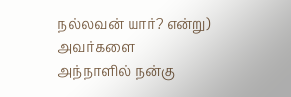நல்லவன் யார்? என்று) அவர்களை அந்நாளில் நன்கு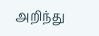அறிந்து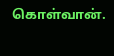கொள்வான்.